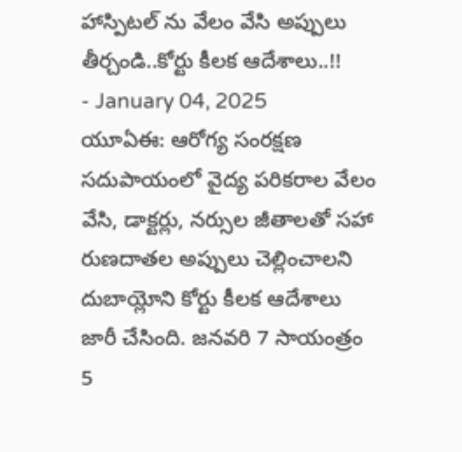హాస్పిటల్ ను వేలం వేసి అప్పులు తీర్చండి..కోర్టు కీలక ఆదేశాలు..!!
- January 04, 2025
యూఏఈ: ఆరోగ్య సంరక్షణ సదుపాయంలో వైద్య పరికరాల వేలం వేసి, డాక్టర్లు, నర్సుల జీతాలతో సహా రుణదాతల అప్పులు చెల్లించాలని దుబాయ్లోని కోర్టు కీలక ఆదేశాలు జారీ చేసింది. జనవరి 7 సాయంత్రం 5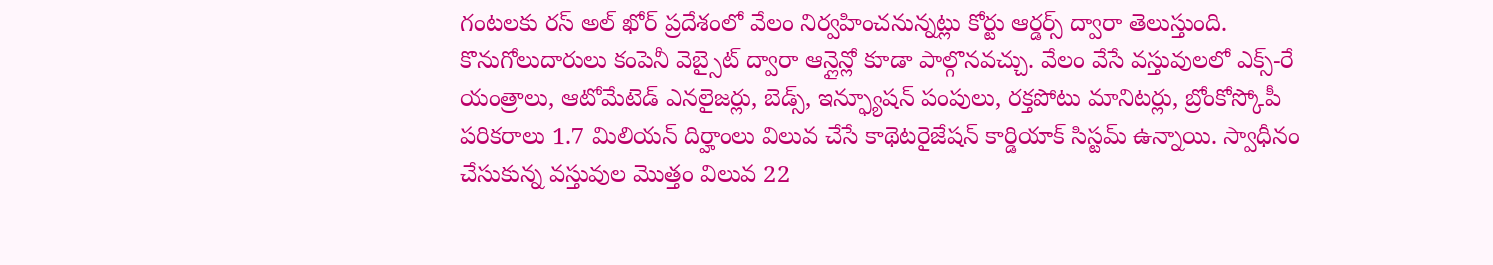గంటలకు రస్ అల్ ఖోర్ ప్రదేశంలో వేలం నిర్వహించనున్నట్లు కోర్టు ఆర్డర్స్ ద్వారా తెలుస్తుంది. కొనుగోలుదారులు కంపెనీ వెబ్సైట్ ద్వారా ఆన్లైన్లో కూడా పాల్గొనవచ్చు. వేలం వేసే వస్తువులలో ఎక్స్-రే యంత్రాలు, ఆటోమేటెడ్ ఎనలైజర్లు, బెడ్స్, ఇన్ఫ్యూషన్ పంపులు, రక్తపోటు మానిటర్లు, బ్రోంకోస్కోపీ పరికరాలు 1.7 మిలియన్ దిర్హాంలు విలువ చేసే కాథెటరైజేషన్ కార్డియాక్ సిస్టమ్ ఉన్నాయి. స్వాధీనం చేసుకున్న వస్తువుల మొత్తం విలువ 22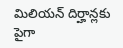మిలియన్ దిర్హాన్లకు పైగా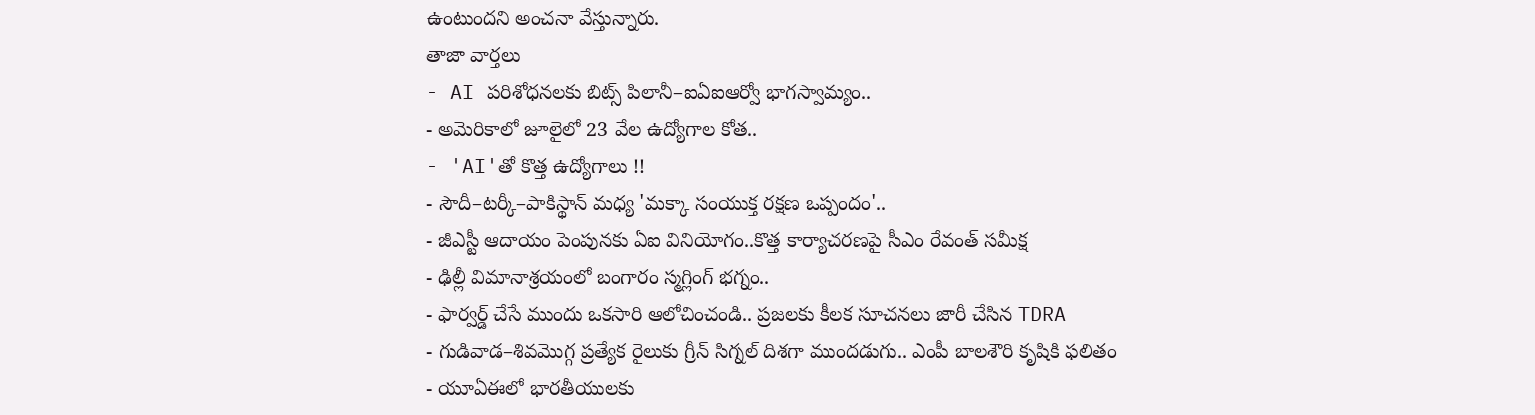ఉంటుందని అంచనా వేస్తున్నారు.
తాజా వార్తలు
- AI పరిశోధనలకు బిట్స్ పిలానీ–ఐఏఐఆర్వో భాగస్వామ్యం..
- అమెరికాలో జూలైలో 23 వేల ఉద్యోగాల కోత..
- 'AI'తో కొత్త ఉద్యోగాలు !!
- సౌదీ–టర్కీ–పాకిస్థాన్ మధ్య 'మక్కా సంయుక్త రక్షణ ఒప్పందం'..
- జీఎస్టీ ఆదాయం పెంపునకు ఏఐ వినియోగం..కొత్త కార్యాచరణపై సీఎం రేవంత్ సమీక్ష
- ఢిల్లీ విమానాశ్రయంలో బంగారం స్మగ్లింగ్ భగ్నం..
- ఫార్వర్డ్ చేసే ముందు ఒకసారి ఆలోచించండి.. ప్రజలకు కీలక సూచనలు జారీ చేసిన TDRA
- గుడివాడ–శివమొగ్గ ప్రత్యేక రైలుకు గ్రీన్ సిగ్నల్ దిశగా ముందడుగు.. ఎంపీ బాలశౌరి కృషికి ఫలితం
- యూఏఈలో భారతీయులకు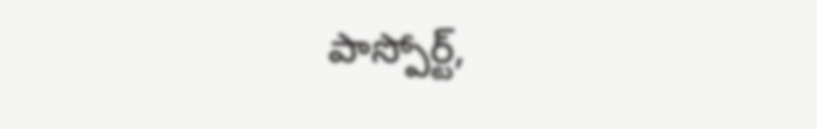పాస్పోర్ట్,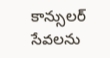కాన్సులర్ సేవలను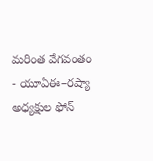మరింత వేగవంతం
- యూఏఈ–రష్యా అధ్యక్షుల ఫోన్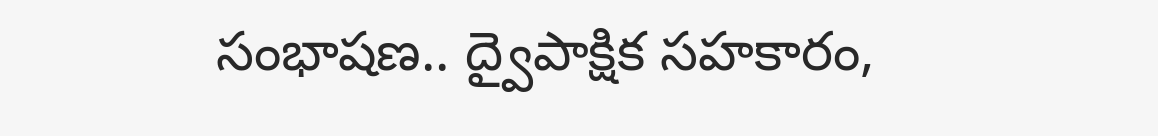సంభాషణ.. ద్వైపాక్షిక సహకారం,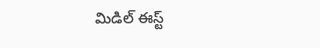మిడిల్ ఈస్ట్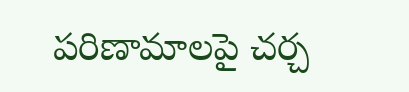పరిణామాలపై చర్చ